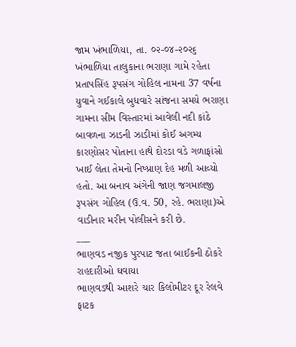જામ ખંભાળિયા, તા. ૦૨-૦૪-૨૦૨૬
ખંભાળિયા તાલુકાના ભરાણા ગામે રહેતા પ્રતાપસિંહ રૂપસંગ ગોહિલ નામના 37 વર્ષના યુવાને ગઈકાલે બુધવારે સાંજના સમયે ભરાણા ગામના સીમ વિસ્તારમાં આવેલી નદી કાંઠે બાવળના ઝાડની ઝાડીમાં કોઈ અગમ્ય કારણોસર પોતાના હાથે દોરડા વડે ગળાફાંસો ખાઈ લેતા તેમનો નિષ્પ્રાણ દેહ મળી આવ્યો હતો. આ બનાવ અંગેની જાણ જગમાલજી રૂપસંગ ગોહિલ (ઉ.વ. 50, રહે. ભરાણા)એ વાડીનાર મરીન પોલીસને કરી છે.
___
ભાણવડ નજીક પુરપાટ જતા બાઈકની ઠોકરે રાહદારીઓ ઘવાયા
ભાણવડથી આશરે ચાર કિલોમીટર દૂર રેલવે ફાટક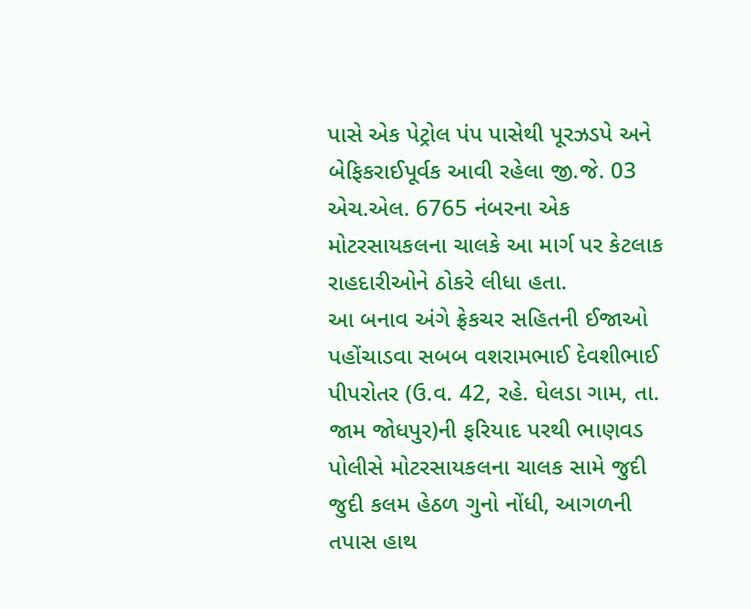પાસે એક પેટ્રોલ પંપ પાસેથી પૂરઝડપે અને બેફિકરાઈપૂર્વક આવી રહેલા જી.જે. 03 એચ.એલ. 6765 નંબરના એક મોટરસાયકલના ચાલકે આ માર્ગ પર કેટલાક રાહદારીઓને ઠોકરે લીધા હતા.
આ બનાવ અંગે ફ્રેકચર સહિતની ઈજાઓ પહોંચાડવા સબબ વશરામભાઈ દેવશીભાઈ પીપરોતર (ઉ.વ. 42, રહે. ઘેલડા ગામ, તા. જામ જોધપુર)ની ફરિયાદ પરથી ભાણવડ પોલીસે મોટરસાયકલના ચાલક સામે જુદી જુદી કલમ હેઠળ ગુનો નોંધી, આગળની તપાસ હાથ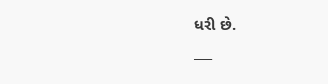ધરી છે.
___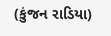(કુંજન રાડિયા)